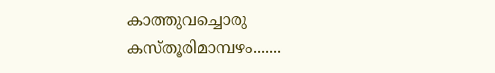കാത്തുവച്ചൊരു കസ്തൂരിമാമ്പഴം.......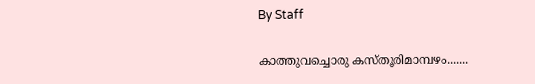By Staff

കാത്തുവച്ചൊരു കസ്തൂരിമാമ്പഴം.......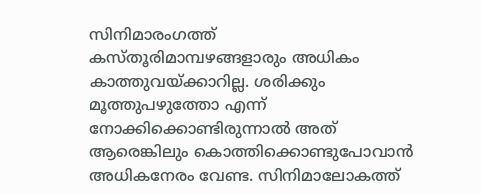സിനിമാരംഗത്ത് കസ്തൂരിമാമ്പഴങ്ങളാരും അധികം കാത്തുവയ്ക്കാറില്ല. ശരിക്കും മൂത്തുപഴുത്തോ എന്ന് നോക്കിക്കൊണ്ടിരുന്നാല്‍ അത് ആരെങ്കിലും കൊത്തിക്കൊണ്ടുപോവാന്‍ അധികനേരം വേണ്ട. സിനിമാലോകത്ത്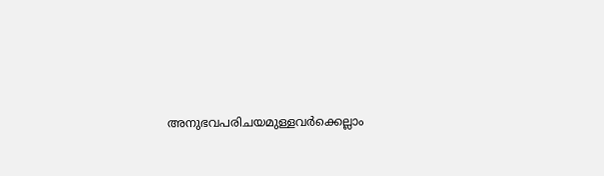അനുഭവപരിചയമുള്ളവര്‍ക്കെല്ലാം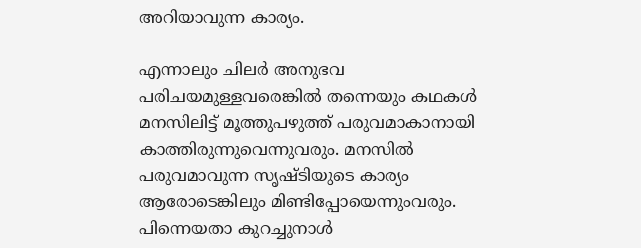അറിയാവുന്ന കാര്യം.

എന്നാലും ചിലര്‍ അനുഭവ പരിചയമുള്ളവരെങ്കില്‍ തന്നെയും കഥകള്‍ മനസിലിട്ട് മൂത്തുപഴുത്ത് പരുവമാകാനായി കാത്തിരുന്നുവെന്നുവരും. മനസില്‍ പരുവമാവുന്ന സൃഷ്ടിയുടെ കാര്യം ആരോടെങ്കിലും മിണ്ടിപ്പോയെന്നുംവരും. പിന്നെയതാ കുറച്ചുനാള്‍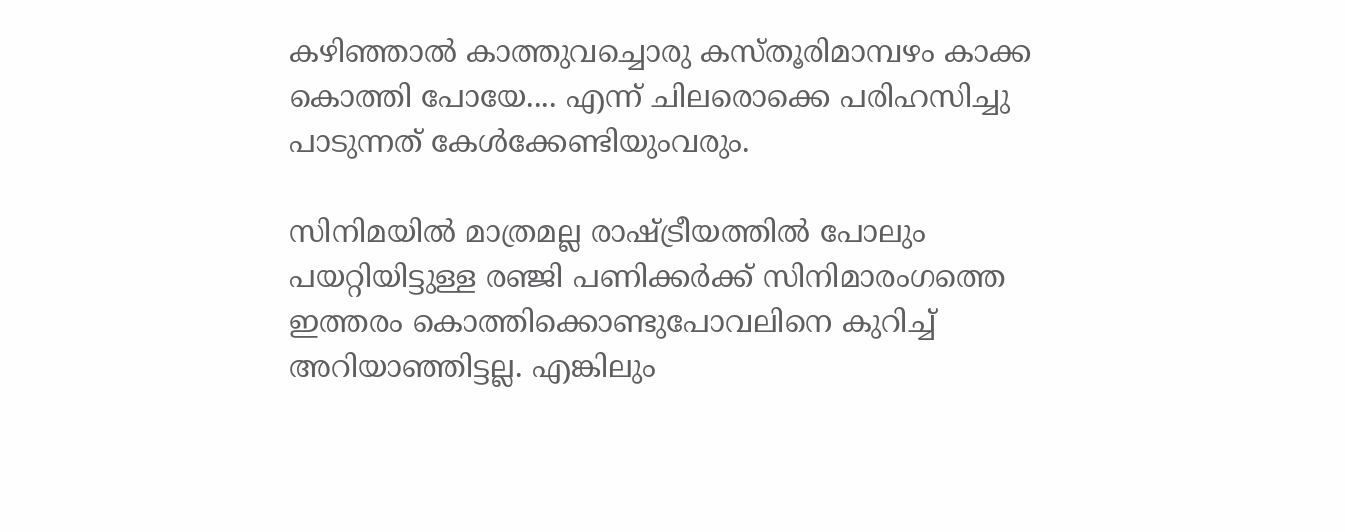കഴിഞ്ഞാല്‍ കാത്തുവച്ചൊരു കസ്തൂരിമാമ്പഴം കാക്ക കൊത്തി പോയേ.... എന്ന് ചിലരൊക്കെ പരിഹസിച്ചു പാടുന്നത് കേള്‍ക്കേണ്ടിയുംവരും.

സിനിമയില്‍ മാത്രമല്ല രാഷ്ട്രീയത്തില്‍ പോലും പയറ്റിയിട്ടുള്ള രഞ്ജി പണിക്കര്‍ക്ക് സിനിമാരംഗത്തെ ഇത്തരം കൊത്തിക്കൊണ്ടുപോവലിനെ കുറിച്ച് അറിയാഞ്ഞിട്ടല്ല. എങ്കിലും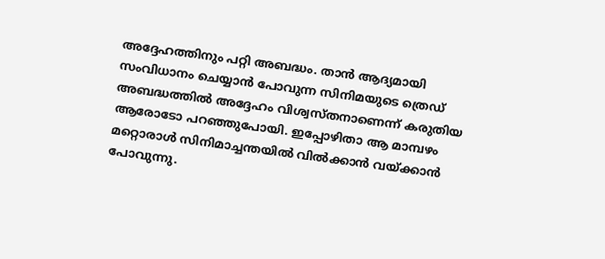അദ്ദേഹത്തിനും പറ്റി അബദ്ധം. താന്‍ ആദ്യമായി സംവിധാനം ചെയ്യാന്‍ പോവുന്ന സിനിമയുടെ ത്രെഡ് അബദ്ധത്തില്‍ അദ്ദേഹം വിശ്വസ്തനാണെന്ന് കരുതിയ ആരോടോ പറഞ്ഞുപോയി. ഇപ്പോഴിതാ ആ മാമ്പഴം മറ്റൊരാള്‍ സിനിമാച്ചന്തയില്‍ വില്‍ക്കാന്‍ വയ്ക്കാന്‍ പോവുന്നു.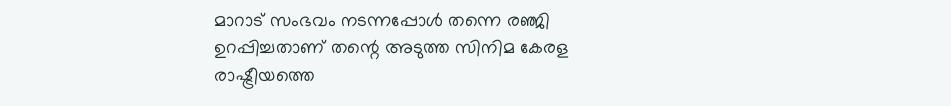മാറാട് സംഭവം നടന്നപ്പോള്‍ തന്നെ രഞ്ജി ഉറപ്പിച്ചതാണ് തന്റെ അടുത്ത സിനിമ കേരള രാഷ്ട്രീയത്തെ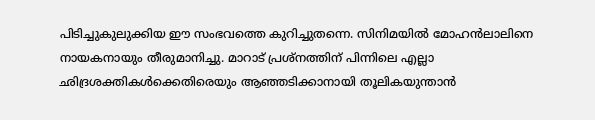പിടിച്ചുകുലുക്കിയ ഈ സംഭവത്തെ കുറിച്ചുതന്നെ. സിനിമയില്‍ മോഹന്‍ലാലിനെ നായകനായും തീരുമാനിച്ചു. മാറാട് പ്രശ്നത്തിന് പിന്നിലെ എല്ലാ ഛിദ്രശക്തികള്‍ക്കെതിരെയും ആഞ്ഞടിക്കാനായി തൂലികയുന്താന്‍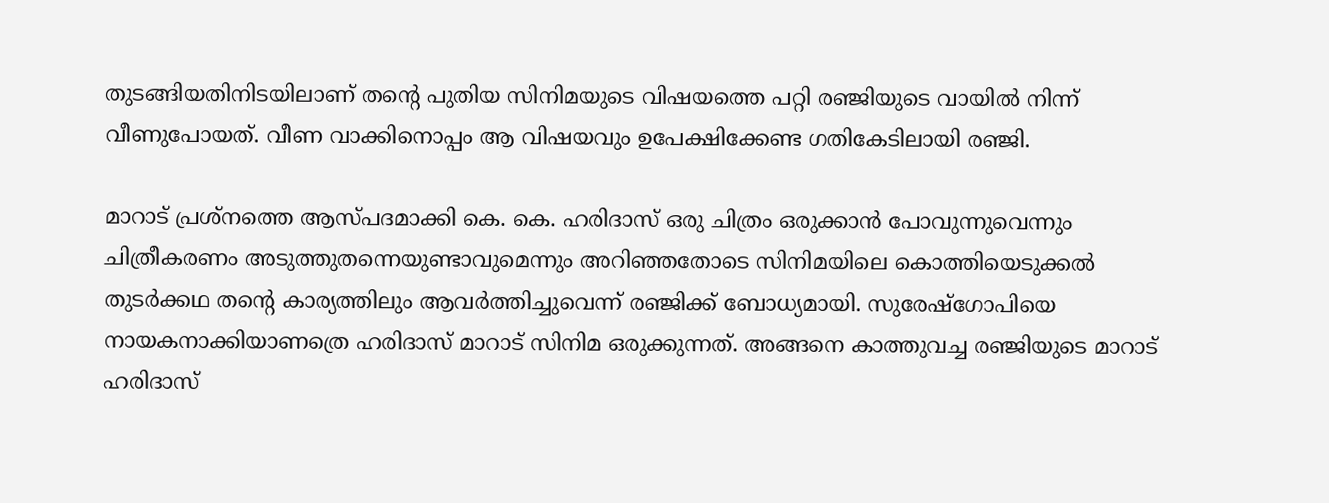തുടങ്ങിയതിനിടയിലാണ് തന്റെ പുതിയ സിനിമയുടെ വിഷയത്തെ പറ്റി രഞ്ജിയുടെ വായില്‍ നിന്ന് വീണുപോയത്. വീണ വാക്കിനൊപ്പം ആ വിഷയവും ഉപേക്ഷിക്കേണ്ട ഗതികേടിലായി രഞ്ജി.

മാറാട് പ്രശ്നത്തെ ആസ്പദമാക്കി കെ. കെ. ഹരിദാസ് ഒരു ചിത്രം ഒരുക്കാന്‍ പോവുന്നുവെന്നും ചിത്രീകരണം അടുത്തുതന്നെയുണ്ടാവുമെന്നും അറിഞ്ഞതോടെ സിനിമയിലെ കൊത്തിയെടുക്കല്‍ തുടര്‍ക്കഥ തന്റെ കാര്യത്തിലും ആവര്‍ത്തിച്ചുവെന്ന് രഞ്ജിക്ക് ബോധ്യമായി. സുരേഷ്ഗോപിയെ നായകനാക്കിയാണത്രെ ഹരിദാസ് മാറാട് സിനിമ ഒരുക്കുന്നത്. അങ്ങനെ കാത്തുവച്ച രഞ്ജിയുടെ മാറാട് ഹരിദാസ്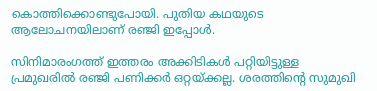കൊത്തിക്കൊണ്ടുപോയി. പുതിയ കഥയുടെ ആലോചനയിലാണ് രഞ്ജി ഇപ്പോള്‍.

സിനിമാരംഗത്ത് ഇത്തരം അക്കിടികള്‍ പറ്റിയിട്ടുള്ള പ്രമുഖരില്‍ രഞ്ജി പണിക്കര്‍ ഒറ്റയ്ക്കല്ല. ശരത്തിന്റെ സുമുഖി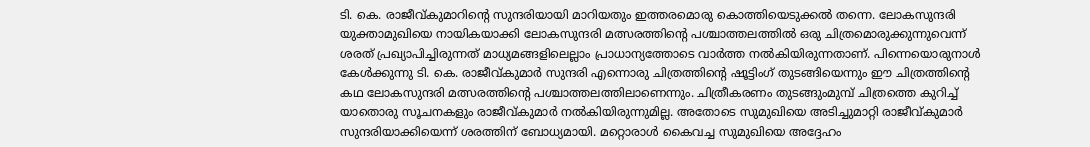ടി. കെ. രാജീവ്കുമാറിന്റെ സുന്ദരിയായി മാറിയതും ഇത്തരമൊരു കൊത്തിയെടുക്കല്‍ തന്നെ. ലോകസുന്ദരി യുക്താമുഖിയെ നായികയാക്കി ലോകസുന്ദരി മത്സരത്തിന്റെ പശ്ചാത്തലത്തില്‍ ഒരു ചിത്രമൊരുക്കുന്നുവെന്ന് ശരത് പ്രഖ്യാപിച്ചിരുന്നത് മാധ്യമങ്ങളിലെല്ലാം പ്രാധാന്യത്തോടെ വാര്‍ത്ത നല്‍കിയിരുന്നതാണ്. പിന്നെയൊരുനാള്‍ കേള്‍ക്കുന്നു ടി. കെ. രാജീവ്കുമാര്‍ സുന്ദരി എന്നൊരു ചിത്രത്തിന്റെ ഷൂട്ടിംഗ് തുടങ്ങിയെന്നും ഈ ചിത്രത്തിന്റെ കഥ ലോകസുന്ദരി മത്സരത്തിന്റെ പശ്ചാത്തലത്തിലാണെന്നും. ചിത്രീകരണം തുടങ്ങുംമുമ്പ് ചിത്രത്തെ കുറിച്ച് യാതൊരു സൂചനകളും രാജീവ്കുമാര്‍ നല്‍കിയിരുന്നുമില്ല. അതോടെ സുമുഖിയെ അടിച്ചുമാറ്റി രാജീവ്കുമാര്‍ സുന്ദരിയാക്കിയെന്ന് ശരത്തിന് ബോധ്യമായി. മറ്റൊരാള്‍ കൈവച്ച സുമുഖിയെ അദ്ദേഹം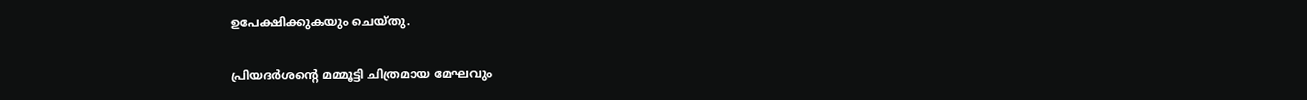ഉപേക്ഷിക്കുകയും ചെയ്തു.

പ്രിയദര്‍ശന്റെ മമ്മൂട്ടി ചിത്രമായ മേഘവും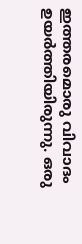ഇത്തരമൊരു വിവാദം ഉയര്‍ത്തിയിരുന്നു. ഒരു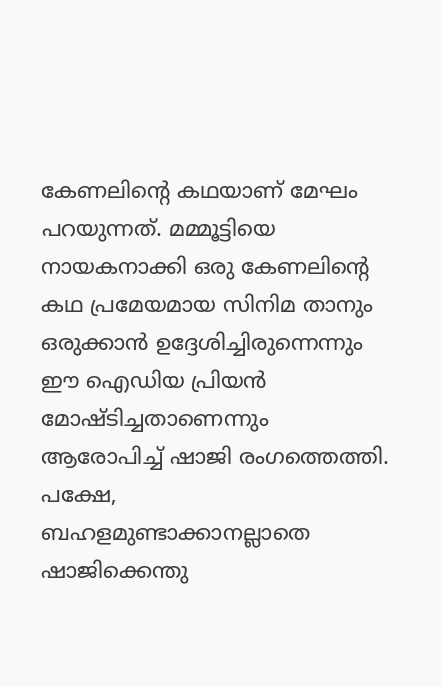കേണലിന്റെ കഥയാണ് മേഘം പറയുന്നത്. മമ്മൂട്ടിയെ നായകനാക്കി ഒരു കേണലിന്റെ കഥ പ്രമേയമായ സിനിമ താനും ഒരുക്കാന്‍ ഉദ്ദേശിച്ചിരുന്നെന്നും ഈ ഐഡിയ പ്രിയന്‍ മോഷ്ടിച്ചതാണെന്നും ആരോപിച്ച് ഷാജി രംഗത്തെത്തി. പക്ഷേ, ബഹളമുണ്ടാക്കാനല്ലാതെ ഷാജിക്കെന്തു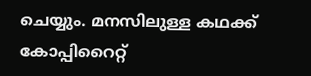ചെയ്യും. മനസിലുള്ള കഥക്ക് കോപ്പിറൈറ്റ്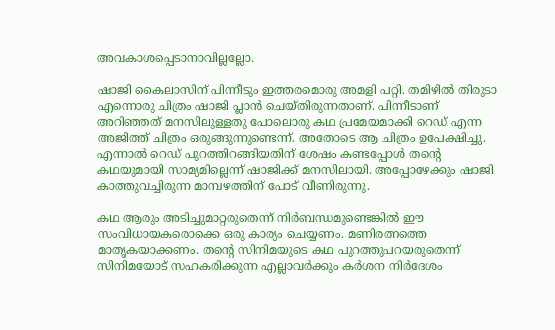അവകാശപ്പെടാനാവില്ലല്ലോ.

ഷാജി കൈലാസിന് പിന്നീടും ഇത്തരമൊരു അമളി പറ്റി. തമിഴില്‍ തിരുടാ എന്നൊരു ചിത്രം ഷാജി പ്ലാന്‍ ചെയ്തിരുന്നതാണ്. പിന്നീടാണ് അറിഞ്ഞത് മനസിലുള്ളതു പോലൊരു കഥ പ്രമേയമാക്കി റെഡ് എന്ന അജിത്ത് ചിത്രം ഒരുങ്ങുന്നുണ്ടെന്ന്. അതോടെ ആ ചിത്രം ഉപേക്ഷിച്ചു. എന്നാല്‍ റെഡ് പുറത്തിറങ്ങിയതിന് ശേഷം കണ്ടപ്പോള്‍ തന്റെ കഥയുമായി സാമ്യമില്ലെന്ന് ഷാജിക്ക് മനസിലായി. അപ്പോഴേക്കും ഷാജി കാത്തുവച്ചിരുന്ന മാമ്പഴത്തിന് പോട് വീണിരുന്നു.

കഥ ആരും അടിച്ചുമാറ്റരുതെന്ന് നിര്‍ബന്ധമുണ്ടെങ്കില്‍ ഈ സംവിധായകരൊക്കെ ഒരു കാര്യം ചെയ്യണം. മണിരത്നത്തെ മാതൃകയാക്കണം. തന്റെ സിനിമയുടെ കഥ പുറത്തുപറയരുതെന്ന് സിനിമയോട് സഹകരിക്കുന്ന എല്ലാവര്‍ക്കും കര്‍ശന നിര്‍ദേശം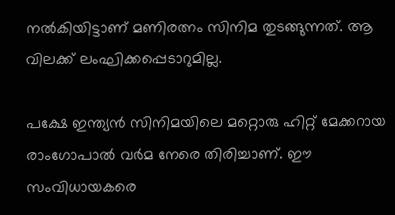നല്‍കിയിട്ടാണ് മണിരത്നം സിനിമ തുടങ്ങുന്നത്. ആ വിലക്ക് ലംഘിക്കപ്പെടാറുമില്ല.

പക്ഷേ ഇന്ത്യന്‍ സിനിമയിലെ മറ്റൊരു ഹിറ്റ് മേക്കറായ രാംഗോപാല്‍ വര്‍മ നേരെ തിരിച്ചാണ്. ഈ സംവിധായകരെ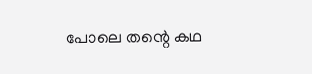പോലെ തന്റെ കഥ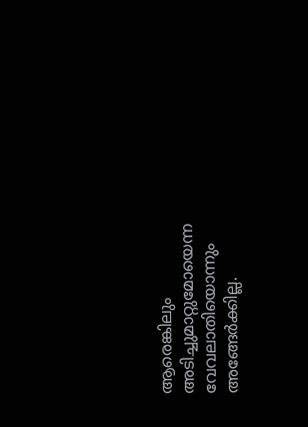ആരെങ്കിലും അടിച്ചുമാറ്റുമോയെന്ന വേവലാതിയൊന്നും അങ്ങേര്‍ക്കില്ല.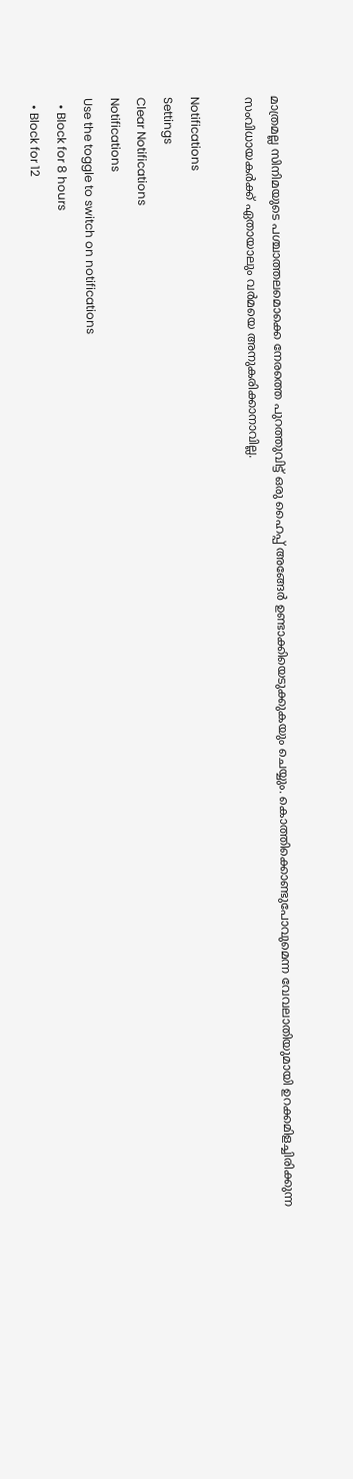മാത്രമല്ല സിനിമയുടെ പശ്ചാത്തലമൊക്കെ നേരത്തെ പുറത്തുവിട്ട് ഒരു ഹൈപ്പ് അങ്ങേര്‍ ഉണ്ടാക്കിയെടുക്കുകയും ചെയ്യും. കൊത്തിക്കൊണ്ടുപോവുമെന്ന വേവലാതിയുമായി ഉറക്കമിളച്ചിരിക്കുന്ന സംവിധായകര്‍ക്ക് ഏതായാലും വര്‍മയെ അനുകരിക്കാനാവില്ല.

Notifications
Settings
Clear Notifications
Notifications
Use the toggle to switch on notifications
  • Block for 8 hours
  • Block for 12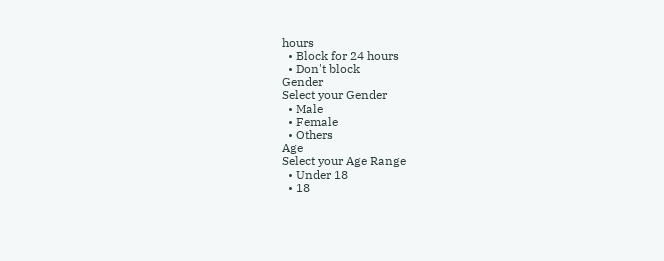hours
  • Block for 24 hours
  • Don't block
Gender
Select your Gender
  • Male
  • Female
  • Others
Age
Select your Age Range
  • Under 18
  • 18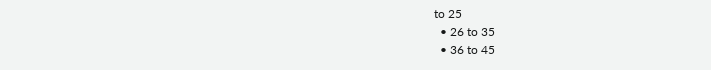to 25
  • 26 to 35
  • 36 to 45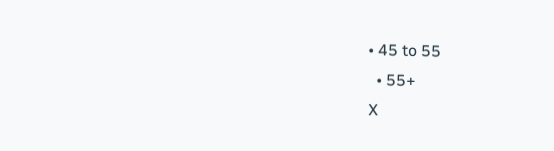• 45 to 55
  • 55+
X